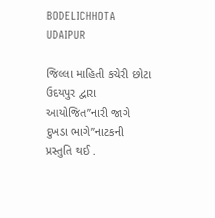BODELICHHOTA UDAIPUR

જિલ્લા માહિતી કચેરી છોટા ઉદયપુર દ્વારા આયોજિત”નારી જાગે દુખડા ભાગે”નાટકની પ્રસ્તુતિ થઈ .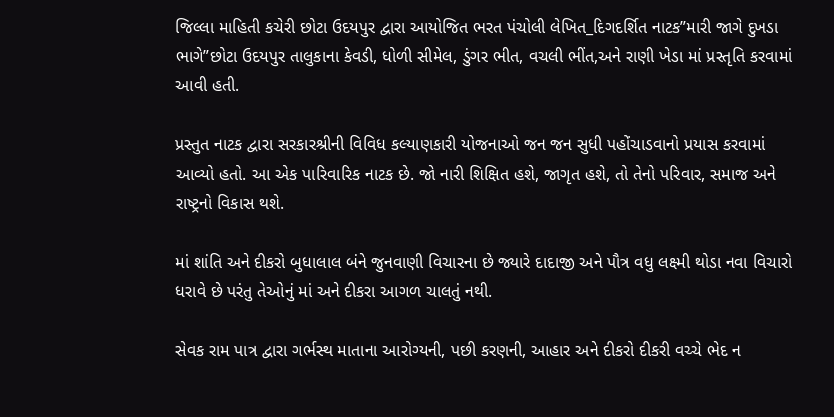જિલ્લા માહિતી કચેરી છોટા ઉદયપુર દ્વારા આયોજિત ભરત પંચોલી લેખિત_દિગદર્શિત નાટક”મારી જાગે દુખડા ભાગે”છોટા ઉદયપુર તાલુકાના કેવડી, ધોળી સીમેલ, ડુંગર ભીત, વચલી ભીંત,અને રાણી ખેડા માં પ્રસ્તૃતિ કરવામાં આવી હતી.

પ્રસ્તુત નાટક દ્વારા સરકારશ્રીની વિવિધ કલ્યાણકારી યોજનાઓ જન જન સુધી પહોંચાડવાનો પ્રયાસ કરવામાં આવ્યો હતો. આ એક પારિવારિક નાટક છે. જો નારી શિક્ષિત હશે, જાગૃત હશે, તો તેનો પરિવાર, સમાજ અને રાષ્ટ્રનો વિકાસ થશે.

માં શાંતિ અને દીકરો બુધાલાલ બંને જુનવાણી વિચારના છે જ્યારે દાદાજી અને પૌત્ર વધુ લક્ષ્મી થોડા નવા વિચારો ધરાવે છે પરંતુ તેઓનું માં અને દીકરા આગળ ચાલતું નથી.

સેવક રામ પાત્ર દ્વારા ગર્ભસ્થ માતાના આરોગ્યની, પછી કરણની, આહાર અને દીકરો દીકરી વચ્ચે ભેદ ન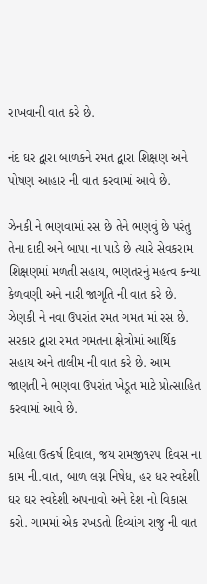રાખવાની વાત કરે છે.

નંદ ઘર દ્વારા બાળકને રમત દ્વારા શિક્ષણ અને પોષણ આહાર ની વાત કરવામાં આવે છે.

ઝેનકી ને ભણવામાં રસ છે તેને ભણવું છે પરંતુ તેના દાદી અને બાપા ના પાડે છે ત્યારે સેવકરામ શિક્ષણમાં મળતી સહાય, ભણતરનું મહત્વ કન્યા કેળવણી અને નારી જાગૃતિ ની વાત કરે છે. ઝેણકી ને નવા ઉપરાંત રમત ગમત માં રસ છે. સરકાર દ્વારા રમત ગમતના ક્ષેત્રોમાં આર્થિક સહાય અને તાલીમ ની વાત કરે છે. આમ જાણતી ને ભણવા ઉપરાંત ખેડૂત માટે પ્રોત્સાહિત કરવામાં આવે છે.

મહિલા ઉત્કર્ષ દિવાલ, જય રામજી૧૨૫ દિવસ ના કામ ની.વાત, બાળ લગ્ન નિષેધ, હર ધર સ્વદેશી ઘર ઘર સ્વદેશી અપનાવો અને દેશ નો વિકાસ કરો. ગામમાં એક રખડતો દિવ્યાંગ રાજુ ની વાત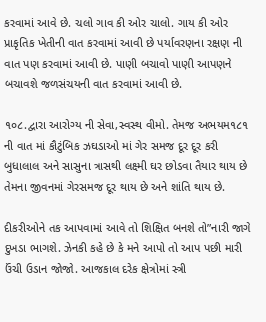કરવામાં આવે છે. ચલો ગાવ કી ઓર ચાલો. ગાય કી ઓર પ્રાકૃતિક ખેતીની વાત કરવામાં આવી છે પર્યાવરણના રક્ષણ ની વાત પણ કરવામાં આવી છે. પાણી બચાવો પાણી આપણને બચાવશે જળસંચયની વાત કરવામાં આવી છે.

૧૦૮.દ્વારા આરોગ્ય ની સેવા,સ્વસ્થ વીમો. તેમજ અભયમ૧૮૧ ની વાત માં કૌટુંબિક ઝઘડાઓ માં ગેર સમજ દૂર દૂર કરી બુધાલાલ અને સાસુના ત્રાસથી લક્ષ્મી ઘર છોડવા તૈયાર થાય છે તેમના જીવનમાં ગેરસમજ દૂર થાય છે અને શાંતિ થાય છે.

દીકરીઓને તક આપવામાં આવે તો શિક્ષિત બનશે તો”નારી જાગે દુખડા ભાગશે. ઝેનકી કહે છે કે મને આપો તો આપ પછી મારી ઉંચી ઉડાન જોજો. આજકાલ દરેક ક્ષેત્રોમાં સ્ત્રી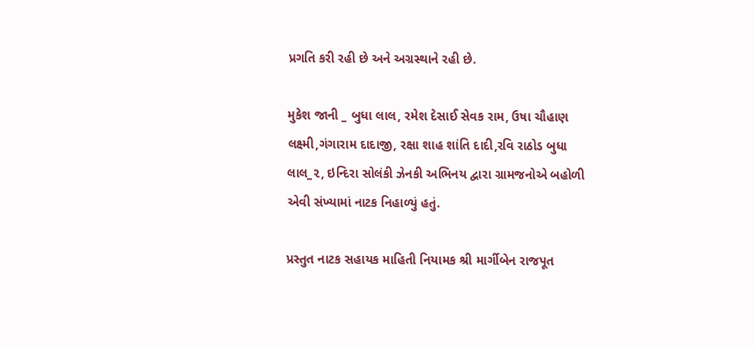પ્રગતિ કરી રહી છે અને અગ્રસ્થાને રહી છે.

મુકેશ જાની _ બુધા લાલ, રમેશ દેસાઈ સેવક રામ, ઉષા ચૌહાણ લક્ષ્મી,ગંગારામ દાદાજી, રક્ષા શાહ શાંતિ દાદી,રવિ રાઠોડ બુધા લાલ_૨, ઇન્દિરા સોલંકી ઝેનકી અભિનય દ્વારા ગ્રામજનોએ બહોળી એવી સંખ્યામાં નાટક નિહાળ્યું હતું.

પ્રસ્તુત નાટક સહાયક માહિતી નિયામક શ્રી માર્ગીબેન રાજપૂત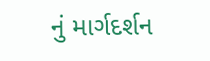નું માર્ગદર્શન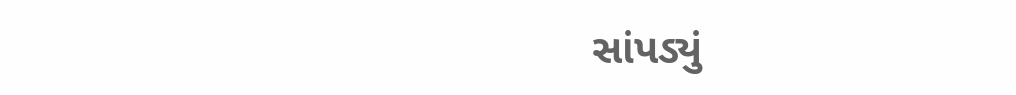સાંપડ્યું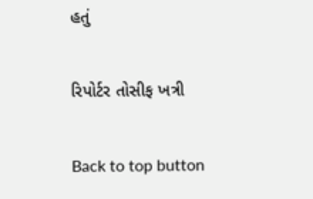હતું

રિપોર્ટર તોસીફ ખત્રી

Back to top button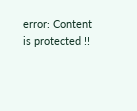error: Content is protected !!